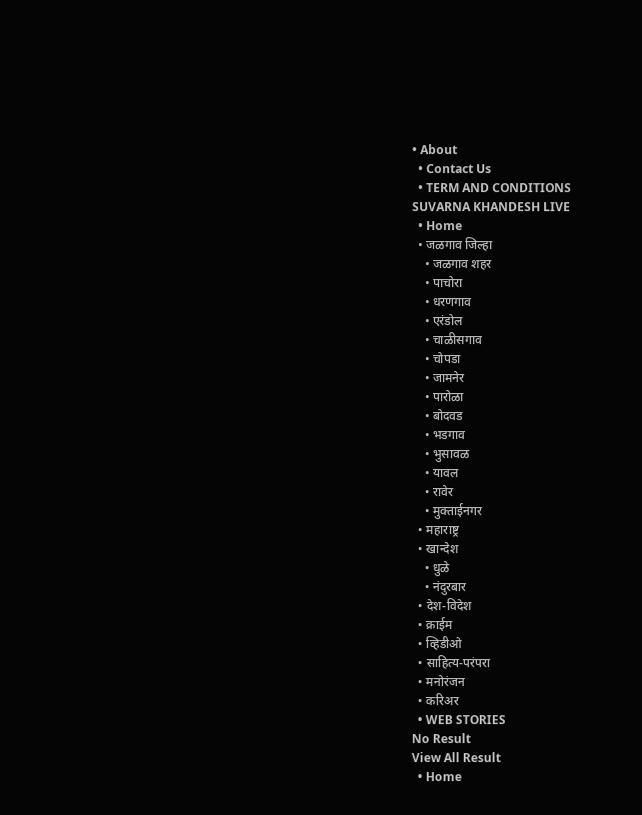• About
  • Contact Us
  • TERM AND CONDITIONS
SUVARNA KHANDESH LIVE
  • Home
  • जळगाव जिल्हा
    • जळगाव शहर
    • पाचोरा
    • धरणगाव
    • एरंडोल
    • चाळीसगाव
    • चोपडा
    • जामनेर
    • पारोळा
    • बोदवड
    • भडगाव
    • भुसावळ
    • यावल
    • रावेर
    • मुक्ताईनगर
  • महाराष्ट्र
  • खान्देश
    • धुळे
    • नंदुरबार
  • देश-विदेश
  • क्राईम
  • व्हिडीओ
  • साहित्य-परंपरा
  • मनोरंजन
  • करिअर
  • WEB STORIES
No Result
View All Result
  • Home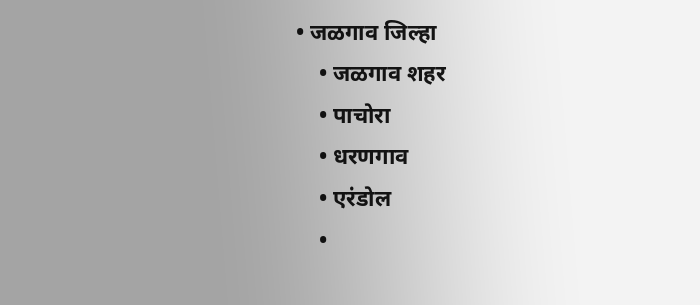• जळगाव जिल्हा
    • जळगाव शहर
    • पाचोरा
    • धरणगाव
    • एरंडोल
    •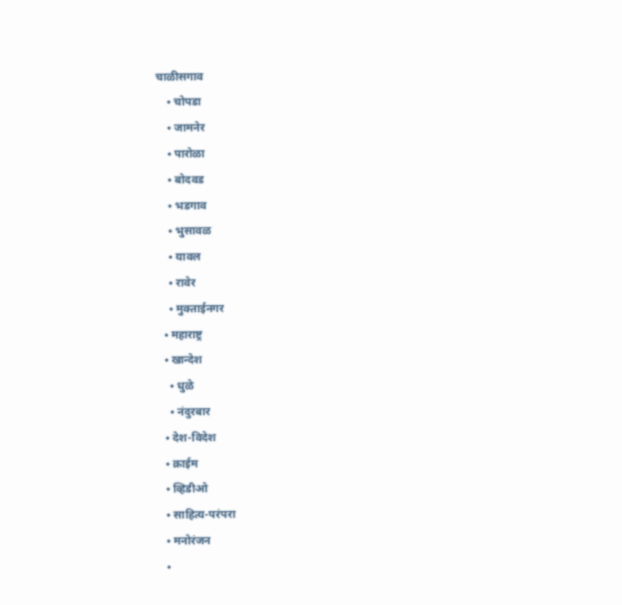चाळीसगाव
    • चोपडा
    • जामनेर
    • पारोळा
    • बोदवड
    • भडगाव
    • भुसावळ
    • यावल
    • रावेर
    • मुक्ताईनगर
  • महाराष्ट्र
  • खान्देश
    • धुळे
    • नंदुरबार
  • देश-विदेश
  • क्राईम
  • व्हिडीओ
  • साहित्य-परंपरा
  • मनोरंजन
  •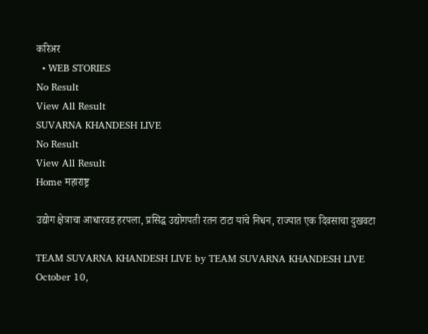करिअर
  • WEB STORIES
No Result
View All Result
SUVARNA KHANDESH LIVE
No Result
View All Result
Home महाराष्ट्र

उद्योग क्षेत्राचा आधारवड हरपला, प्रसिद्ध उद्योगपती रतन टाटा यांचे निधन, राज्यात एक दिवसाचा दुखवटा

TEAM SUVARNA KHANDESH LIVE by TEAM SUVARNA KHANDESH LIVE
October 10,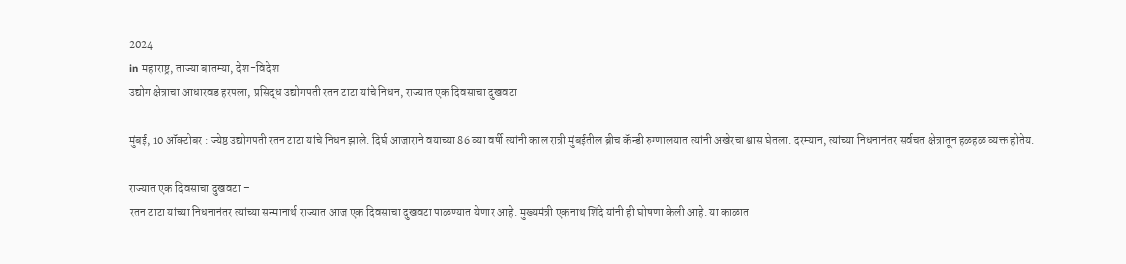2024
in महाराष्ट्र, ताज्या बातम्या, देश-विदेश
उद्योग क्षेत्राचा आधारवड हरपला, प्रसिद्ध उद्योगपती रतन टाटा यांचे निधन, राज्यात एक दिवसाचा दुखवटा

मुंबई, 10 ऑक्टोबर : ज्येष्ठ उद्योगपती रतन टाटा यांचे निधन झाले. दिर्घ आजाराने वयाच्या 86 व्या वर्षी त्यांनी काल रात्री मुंबईतील ब्रीच कॅन्डी रुग्णालयात त्यांनी अखेरचा श्वास घेतला. दरम्यान, त्यांच्या निधनानंतर सर्वचत क्षेत्रातून हळहळ व्यक्त होतेय.

राज्यात एक दिवसाचा दुखवटा –
रतन टाटा यांच्या निधनानंतर त्यांच्या सन्मानार्थ राज्यात आज एक दिवसाचा दुखवटा पाळण्यात येणार आहे. मुख्यमंत्री एकनाथ शिंदे यांनी ही घोषणा केली आहे. या काळात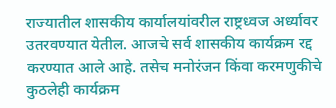राज्यातील शासकीय कार्यालयांवरील राष्ट्रध्वज अर्ध्यावर उतरवण्यात येतील. आजचे सर्व शासकीय कार्यक्रम रद्द करण्यात आले आहे. तसेच मनोरंजन किंवा करमणुकीचे कुठलेही कार्यक्रम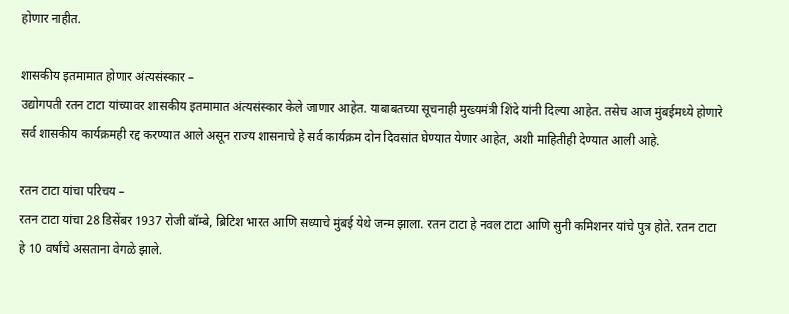होणार नाहीत.

शासकीय इतमामात होणार अंत्यसंस्कार –
उद्योगपती रतन टाटा यांच्यावर शासकीय इतमामात अंत्यसंस्कार केले जाणार आहेत. याबाबतच्या सूचनाही मुख्यमंत्री शिंदे यांनी दिल्या आहेत. तसेच आज मुंबईमध्ये होणारे सर्व शासकीय कार्यक्रमही रद्द करण्यात आले असून राज्य शासनाचे हे सर्व कार्यक्रम दोन दिवसांत घेण्यात येणार आहेत, अशी माहितीही देण्यात आली आहे.

रतन टाटा यांचा परिचय –
रतन टाटा यांचा 28 डिसेंबर 1937 रोजी बॉम्बे, ब्रिटिश भारत आणि सध्याचे मुंबई येथे जन्म झाला. रतन टाटा हे नवल टाटा आणि सुनी कमिशनर यांचे पुत्र होते. रतन टाटा हे 10 वर्षांचे असताना वेगळे झाले.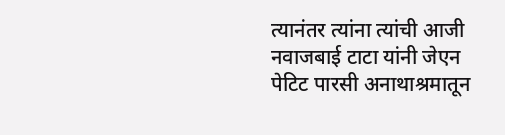त्यानंतर त्यांना त्यांची आजी नवाजबाई टाटा यांनी जेएन पेटिट पारसी अनाथाश्रमातून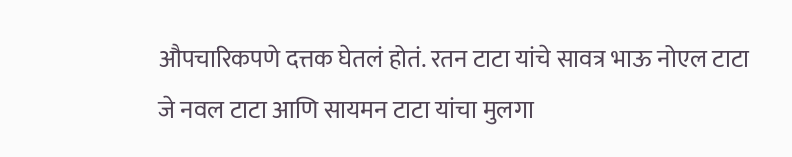औपचारिकपणे दत्तक घेतलं होतं. रतन टाटा यांचे सावत्र भाऊ नोएल टाटा जे नवल टाटा आणि सायमन टाटा यांचा मुलगा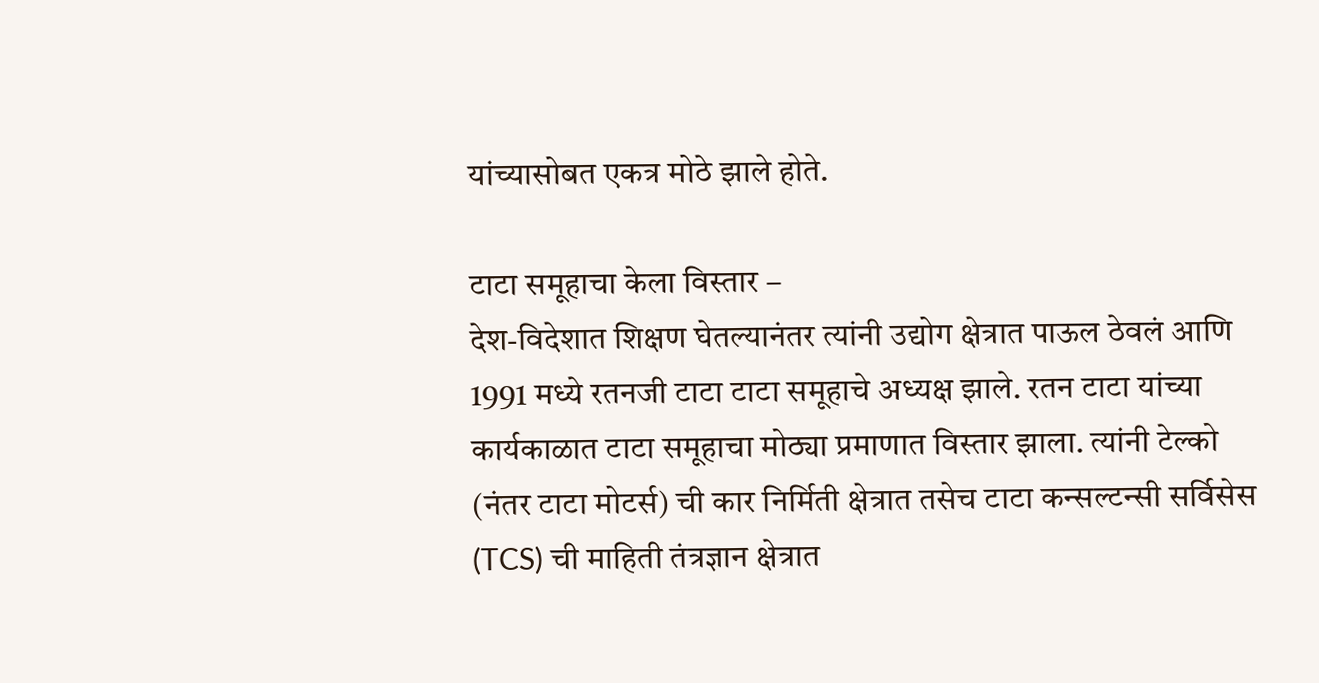यांच्यासोबत एकत्र मोठे झाले होते.

टाटा समूहाचा केला विस्तार –
देश-विदेशात शिक्षण घेतल्यानंतर त्यांनी उद्योग क्षेत्रात पाऊल ठेवलं आणि 1991 मध्ये रतनजी टाटा टाटा समूहाचे अध्यक्ष झाले. रतन टाटा यांच्या कार्यकाळात टाटा समूहाचा मोठ्या प्रमाणात विस्तार झाला. त्यांनी टेल्को (नंतर टाटा मोटर्स) ची कार निर्मिती क्षेत्रात तसेच टाटा कन्सल्टन्सी सर्विसेस (TCS) ची माहिती तंत्रज्ञान क्षेत्रात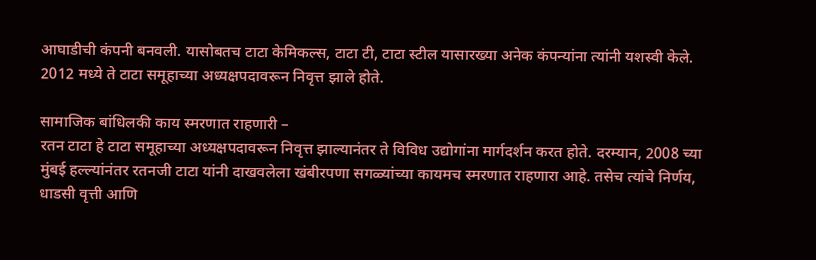आघाडीची कंपनी बनवली. यासोबतच टाटा केमिकल्स, टाटा टी, टाटा स्टील यासारख्या अनेक कंपन्यांना त्यांनी यशस्वी केले. 2012 मध्ये ते टाटा समूहाच्या अध्यक्षपदावरून निवृत्त झाले होते.

सामाजिक बांधिलकी काय स्मरणात राहणारी –
रतन टाटा हे टाटा समूहाच्या अध्यक्षपदावरून निवृत्त झाल्यानंतर ते विविध उद्योगांना मार्गदर्शन करत होते. दरम्यान, 2008 च्या मुंबई हल्ल्यांनंतर रतनजी टाटा यांनी दाखवलेला खंबीरपणा सगळ्यांच्या कायमच स्मरणात राहणारा आहे. तसेच त्यांचे निर्णय, धाडसी वृत्ती आणि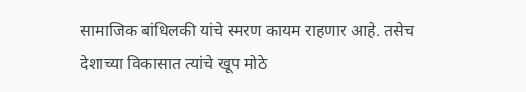सामाजिक बांधिलकी यांचे स्मरण कायम राहणार आहे. तसेच देशाच्या विकासात त्यांचे खूप मोठे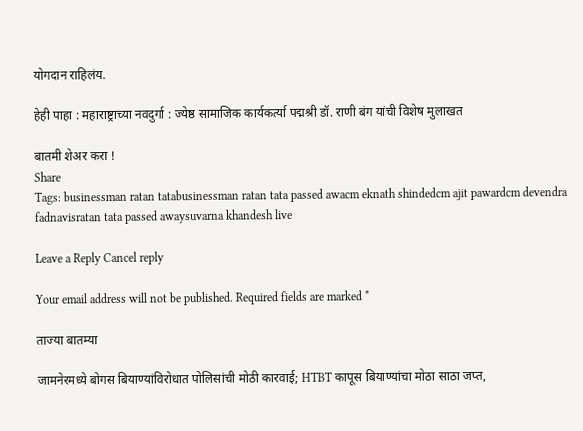योगदान राहिलंय.

हेही पाहा : महाराष्ट्राच्या नवदुर्गा : ज्येष्ठ सामाजिक कार्यकर्त्या पद्मश्री डॉ. राणी बंग यांची विशेष मुलाखत

बातमी शेअर करा !
Share
Tags: businessman ratan tatabusinessman ratan tata passed awacm eknath shindedcm ajit pawardcm devendra fadnavisratan tata passed awaysuvarna khandesh live

Leave a Reply Cancel reply

Your email address will not be published. Required fields are marked *

ताज्या बातम्या

जामनेरमध्ये बोगस बियाण्यांविरोधात पोलिसांची मोठी कारवाई; HTBT कापूस बियाण्यांचा मोठा साठा जप्त,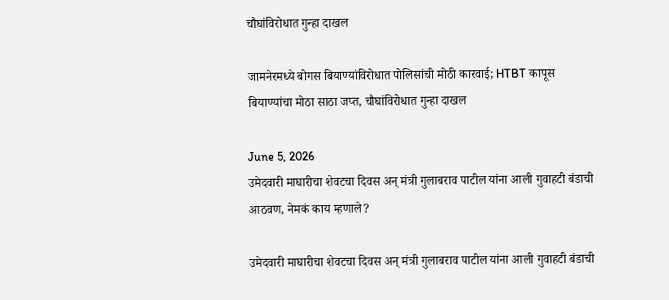चौघांविरोधात गुन्हा दाखल

जामनेरमध्ये बोगस बियाण्यांविरोधात पोलिसांची मोठी कारवाई; HTBT कापूस बियाण्यांचा मोठा साठा जप्त, चौघांविरोधात गुन्हा दाखल

June 5, 2026
उमेदवारी माघारीचा शेवटचा दिवस अन् मंत्री गुलाबराव पाटील यांना आली गुवाहटी बंडाची आठवण, नेमकं काय म्हणाले?

उमेदवारी माघारीचा शेवटचा दिवस अन् मंत्री गुलाबराव पाटील यांना आली गुवाहटी बंडाची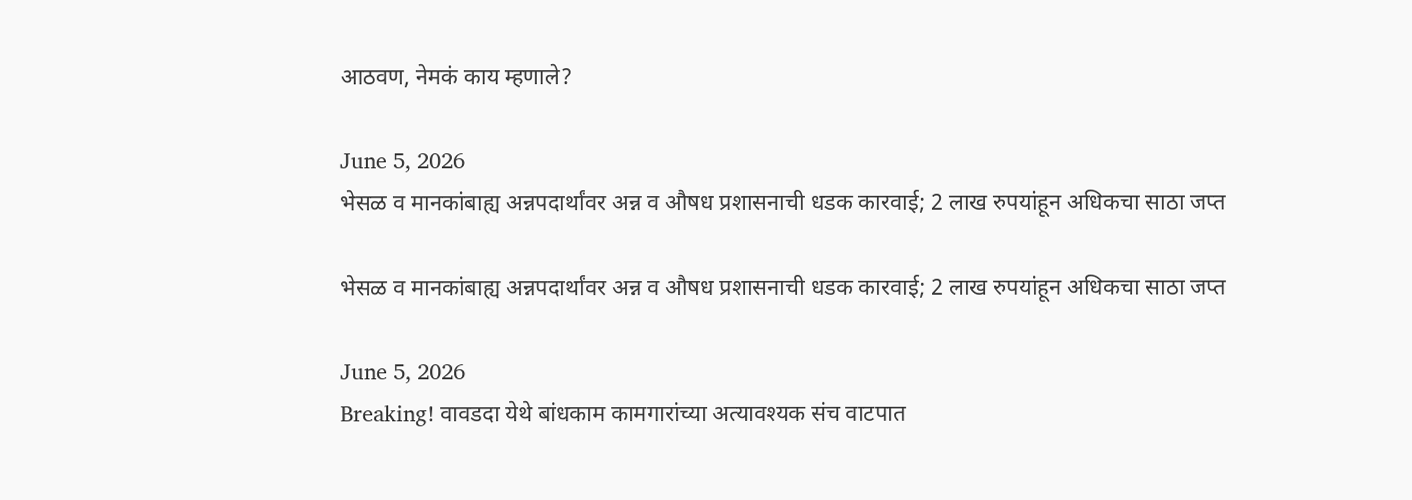आठवण, नेमकं काय म्हणाले?

June 5, 2026
भेसळ व मानकांबाह्य अन्नपदार्थांवर अन्न व औषध प्रशासनाची धडक कारवाई; 2 लाख रुपयांहून अधिकचा साठा जप्त

भेसळ व मानकांबाह्य अन्नपदार्थांवर अन्न व औषध प्रशासनाची धडक कारवाई; 2 लाख रुपयांहून अधिकचा साठा जप्त

June 5, 2026
Breaking! वावडदा येथे बांधकाम कामगारांच्या अत्यावश्यक संच वाटपात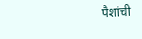पैशांची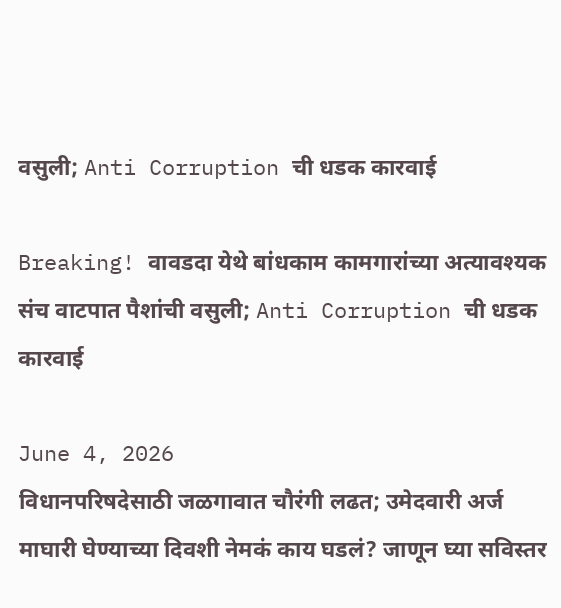वसुली; Anti Corruption ची धडक कारवाई

Breaking! वावडदा येथे बांधकाम कामगारांच्या अत्यावश्यक संच वाटपात पैशांची वसुली; Anti Corruption ची धडक कारवाई

June 4, 2026
विधानपरिषदेसाठी जळगावात चौरंगी लढत; उमेदवारी अर्ज माघारी घेण्याच्या दिवशी नेमकं काय घडलं? जाणून घ्या सविस्तर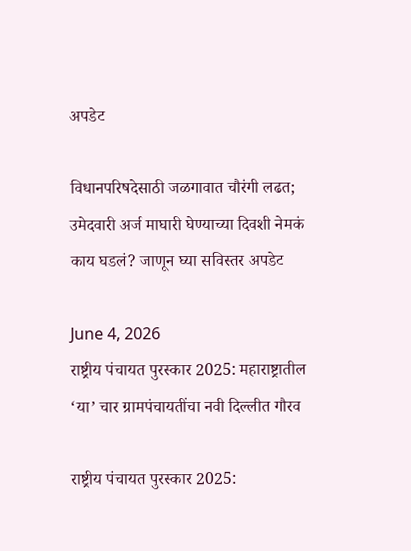अपडेट

विधानपरिषदेसाठी जळगावात चौरंगी लढत; उमेदवारी अर्ज माघारी घेण्याच्या दिवशी नेमकं काय घडलं? जाणून घ्या सविस्तर अपडेट

June 4, 2026
राष्ट्रीय पंचायत पुरस्कार 2025: महाराष्ट्रातील ‘या’ चार ग्रामपंचायतींचा नवी दिल्लीत गौरव

राष्ट्रीय पंचायत पुरस्कार 2025: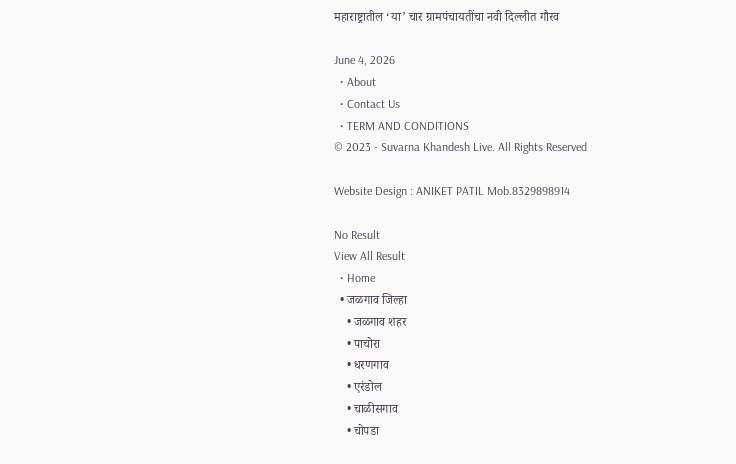महाराष्ट्रातील ‘या’ चार ग्रामपंचायतींचा नवी दिल्लीत गौरव

June 4, 2026
  • About
  • Contact Us
  • TERM AND CONDITIONS
© 2023 - Suvarna Khandesh Live. All Rights Reserved

Website Design : ANIKET PATIL Mob.8329898914

No Result
View All Result
  • Home
  • जळगाव जिल्हा
    • जळगाव शहर
    • पाचोरा
    • धरणगाव
    • एरंडोल
    • चाळीसगाव
    • चोपडा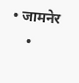• जामनेर
    •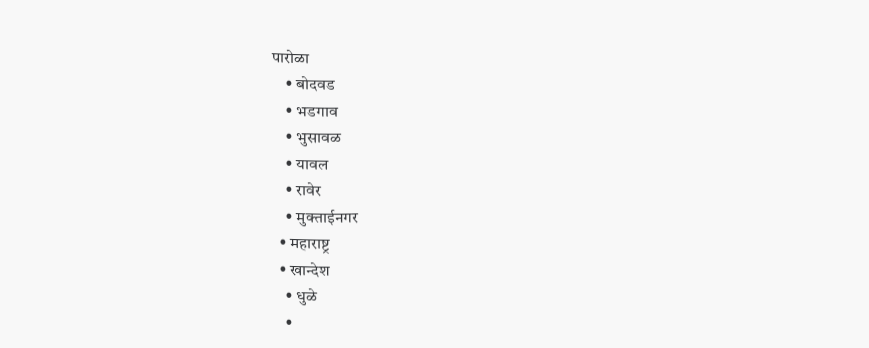पारोळा
    • बोदवड
    • भडगाव
    • भुसावळ
    • यावल
    • रावेर
    • मुक्ताईनगर
  • महाराष्ट्र
  • खान्देश
    • धुळे
    •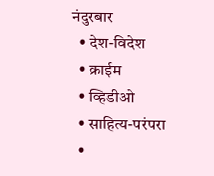नंदुरबार
  • देश-विदेश
  • क्राईम
  • व्हिडीओ
  • साहित्य-परंपरा
  •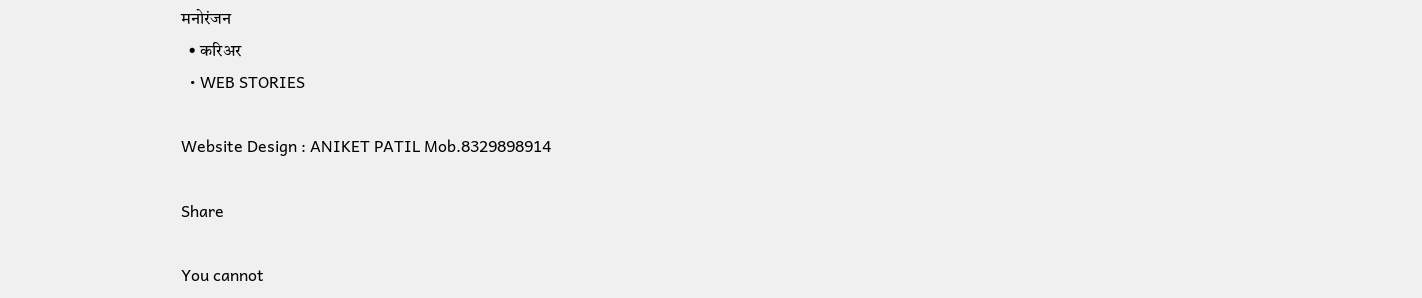मनोरंजन
  • करिअर
  • WEB STORIES

Website Design : ANIKET PATIL Mob.8329898914

Share

You cannot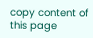copy content of this page